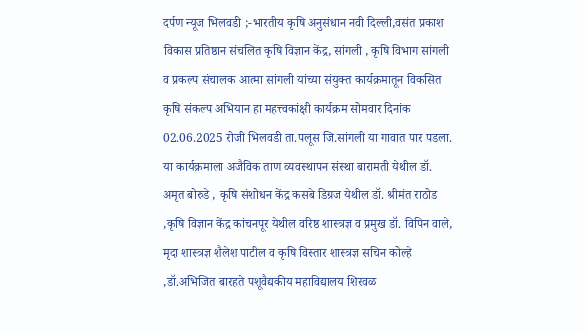दर्पण न्यूज भिलवडी ;-भारतीय कृषि अनुसंधान नवी दिल्ली,वसंत प्रकाश विकास प्रतिष्ठान संचलित कृषि विज्ञान केंद्र, सांगली , कृषि विभाग सांगली व प्रकल्प संचालक आत्मा सांगली यांच्या संयुक्त कार्यक्रमातून विकसित कृषि संकल्प अभियान हा महत्त्वकांक्षी कार्यक्रम सोमवार दिनांक 02.06.2025 रोजी भिलवडी ता.पलूस जि.सांगली या गावात पार पडला. या कार्यक्रमाला अजैविक ताण व्यवस्थापन संस्था बारामती येथील डॉ. अमृत बोरुडे , कृषि संशोधन केंद्र कसबे डिग्रज येथील डॉ. श्रीमंत राठोड ,कृषि विज्ञान केंद्र कांचनपूर येथील वरिष्ठ शास्त्रज्ञ व प्रमुख डॉ. विपिन वाले, मृदा शास्त्रज्ञ शैलेश पाटील व कृषि विस्तार शास्त्रज्ञ सचिन कोल्हे ,डॉ.अभिजित बारहते पशूवैद्यकीय महाविद्यालय शिरवळ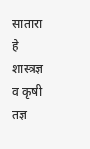सातारा हे शास्त्रज्ञ व कृषी तज्ञ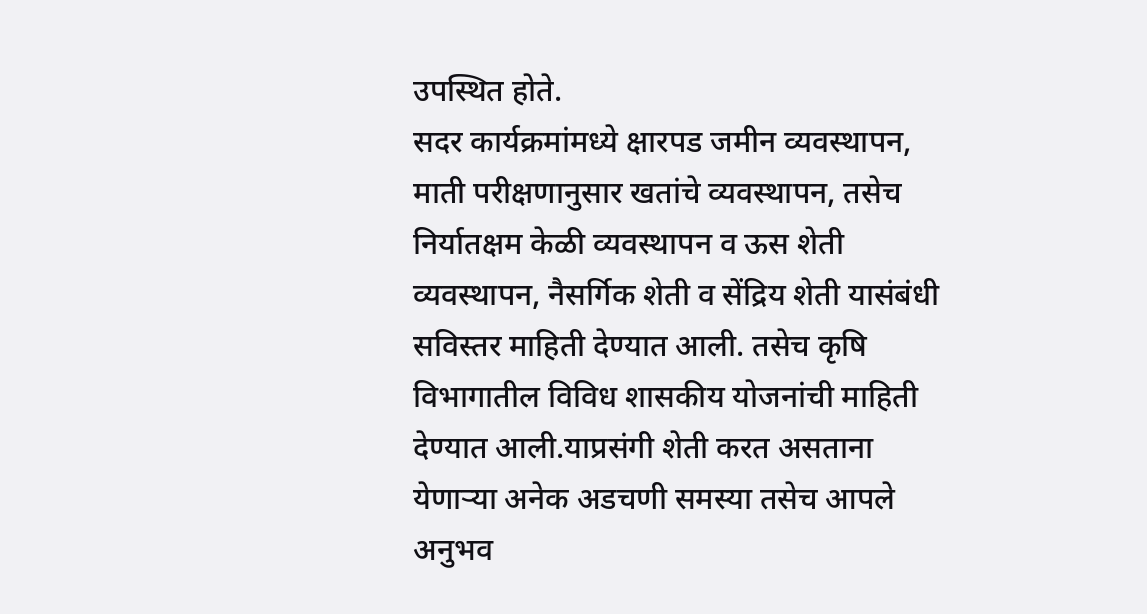उपस्थित होते.
सदर कार्यक्रमांमध्ये क्षारपड जमीन व्यवस्थापन, माती परीक्षणानुसार खतांचे व्यवस्थापन, तसेच निर्यातक्षम केळी व्यवस्थापन व ऊस शेती व्यवस्थापन, नैसर्गिक शेती व सेंद्रिय शेती यासंबंधी सविस्तर माहिती देण्यात आली. तसेच कृषि विभागातील विविध शासकीय योजनांची माहिती देण्यात आली.याप्रसंगी शेती करत असताना येणाऱ्या अनेक अडचणी समस्या तसेच आपले अनुभव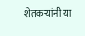शेतकऱ्यांनी या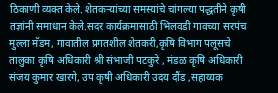ठिकाणी व्यक्त केले. शेतकऱ्यांच्या समस्यांचे चांगल्या पद्धतीने कृषी तज्ञांनी समाधान केले.सदर कार्यक्रमासाठी भिलवडी गावच्या सरपंच मुल्ला मॅडम, गावातील प्रगतशील शेतकरी,कृषि विभाग पलूसचे तालुका कृषि अधिकारी श्री संभाजी पटकुरे , मंडळ कृषि अधिकारी संजय कुमार खारगे, उप कृषी अधिकारी उदय दौंड ,सहाय्यक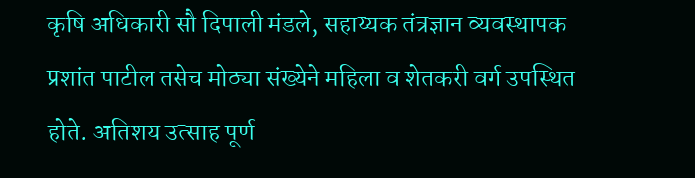कृषि अधिकारी सौ दिपाली मंडले, सहाय्यक तंत्रज्ञान व्यवस्थापक प्रशांत पाटील तसेच मोठ्या संख्येने महिला व शेतकरी वर्ग उपस्थित होते. अतिशय उत्साह पूर्ण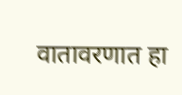वातावरणात हा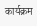कार्यक्रम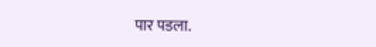पार पडला.